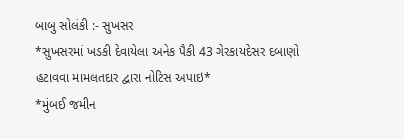બાબુ સોલંકી :- સુખસર
*સુખસરમાં ખડકી દેવાયેલા અનેક પૈકી 43 ગેરકાયદેસર દબાણો હટાવવા મામલતદાર દ્વારા નોટિસ અપાઇ*
*મુંબઈ જમીન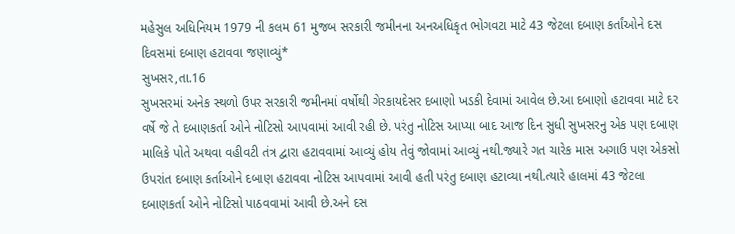મહેસુલ અધિનિયમ 1979 ની કલમ 61 મુજબ સરકારી જમીનના અનઅધિકૃત ભોગવટા માટે 43 જેટલા દબાણ કર્તાંઓને દસ દિવસમાં દબાણ હટાવવા જણાવ્યું*
સુખસર,તા.16
સુખસરમાં અનેક સ્થળો ઉપર સરકારી જમીનમાં વર્ષોથી ગેરકાયદેસર દબાણો ખડકી દેવામાં આવેલ છે.આ દબાણો હટાવવા માટે દર વર્ષે જે તે દબાણકર્તા ઓને નોટિસો આપવામાં આવી રહી છે. પરંતુ નોટિસ આપ્યા બાદ આજ દિન સુધી સુખસરનુ એક પણ દબાણ માલિકે પોતે અથવા વહીવટી તંત્ર દ્વારા હટાવવામાં આવ્યું હોય તેવું જોવામાં આવ્યું નથી.જ્યારે ગત ચારેક માસ અગાઉ પણ એકસો ઉપરાંત દબાણ કર્તાઓને દબાણ હટાવવા નોટિસ આપવામાં આવી હતી પરંતુ દબાણ હટાવ્યા નથી.ત્યારે હાલમાં 43 જેટલા દબાણકર્તા ઓને નોટિસો પાઠવવામાં આવી છે.અને દસ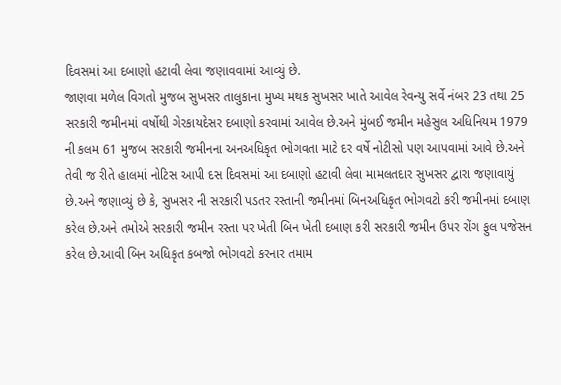દિવસમાં આ દબાણો હટાવી લેવા જણાવવામાં આવ્યું છે.
જાણવા મળેલ વિગતો મુજબ સુખસર તાલુકાના મુખ્ય મથક સુખસર ખાતે આવેલ રેવન્યુ સર્વે નંબર 23 તથા 25 સરકારી જમીનમાં વર્ષોથી ગેરકાયદેસર દબાણો કરવામાં આવેલ છે.અને મુંબઈ જમીન મહેસુલ અધિનિયમ 1979 ની કલમ 61 મુજબ સરકારી જમીનના અનઅધિકૃત ભોગવતા માટે દર વર્ષે નોટીસો પણ આપવામાં આવે છે.અને તેવી જ રીતે હાલમાં નોટિસ આપી દસ દિવસમાં આ દબાણો હટાવી લેવા મામલતદાર સુખસર દ્વારા જણાવાયું છે.અને જણાવ્યું છે કે, સુખસર ની સરકારી પડતર રસ્તાની જમીનમાં બિનઅધિકૃત ભોગવટો કરી જમીનમાં દબાણ કરેલ છે.અને તમોએ સરકારી જમીન રસ્તા પર ખેતી બિન ખેતી દબાણ કરી સરકારી જમીન ઉપર રોંગ ફુલ પજેસન કરેલ છે.આવી બિન અધિકૃત કબજો ભોગવટો કરનાર તમામ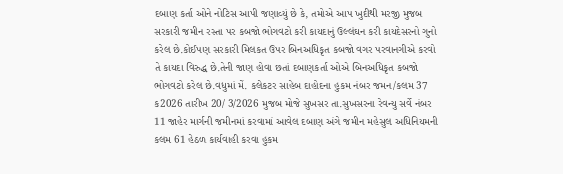દબાણ કર્તા ઓને નોટિસ આપી જણાવ્યું છે કે, તમોએ આપ ખુદીથી મરજી મુજબ સરકારી જમીન રસ્તા પર કબજો ભોગવટો કરી કાયદાનું ઉલ્લંઘન કરી કાયદેસરનો ગુનો કરેલ છે.કોઈપણ સરકારી મિલકત ઉપર બિનઅધિકૃત કબજો વગર પરવાનગીએ કરવો તે કાયદા વિરુદ્ધ છે.તેની જાણ હોવા છતાં દબાણકર્તા ઓએ બિનઅધિકૃત કબજો ભોગવટો કરેલ છે.વધુમાં મેં. કલેકટર સાહેબ દાહોદના હુકમ નંબર જમન/કલમ 37 ક2026 તારીખ 20/ 3/2026 મુજબ મોજે સુખસર તા.સુખસરના રેવન્યુ સર્વે નંબર 11 જાહેર માર્ગની જમીનમાં કરવામાં આવેલ દબાણ અંગે જમીન મહેસુલ અધિનિયમની કલમ 61 હેઠળ કાર્યવાહી કરવા હુકમ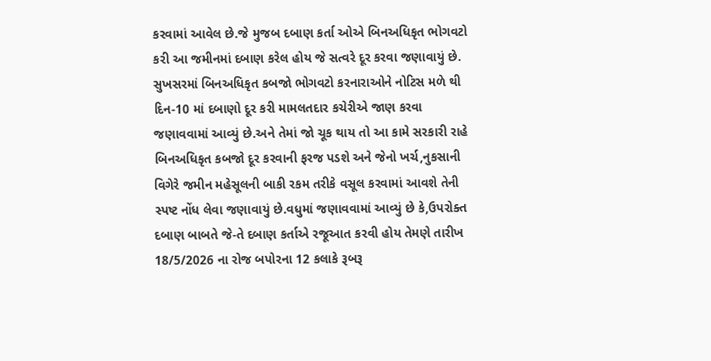કરવામાં આવેલ છે.જે મુજબ દબાણ કર્તા ઓએ બિનઅધિકૃત ભોગવટો કરી આ જમીનમાં દબાણ કરેલ હોય જે સત્વરે દૂર કરવા જણાવાયું છે.
સુખસરમાં બિનઅધિકૃત કબજો ભોગવટો કરનારાઓને નોટિસ મળે થી દિન-10 માં દબાણો દૂર કરી મામલતદાર કચેરીએ જાણ કરવા જણાવવામાં આવ્યું છે.અને તેમાં જો ચૂક થાય તો આ કામે સરકારી રાહે બિનઅધિકૃત કબજો દૂર કરવાની ફરજ પડશે અને જેનો ખર્ચ,નુકસાની વિગેરે જમીન મહેસૂલની બાકી રકમ તરીકે વસૂલ કરવામાં આવશે તેની સ્પષ્ટ નોંધ લેવા જણાવાયું છે.વધુમાં જણાવવામાં આવ્યું છે કે,ઉપરોક્ત દબાણ બાબતે જે-તે દબાણ કર્તાએ રજૂઆત કરવી હોય તેમણે તારીખ 18/5/2026 ના રોજ બપોરના 12 કલાકે રૂબરૂ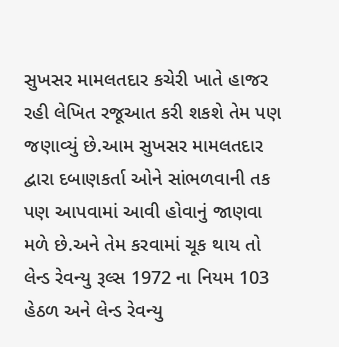સુખસર મામલતદાર કચેરી ખાતે હાજર રહી લેખિત રજૂઆત કરી શકશે તેમ પણ જણાવ્યું છે.આમ સુખસર મામલતદાર દ્વારા દબાણકર્તા ઓને સાંભળવાની તક પણ આપવામાં આવી હોવાનું જાણવા મળે છે.અને તેમ કરવામાં ચૂક થાય તો લેન્ડ રેવન્યુ રૂલ્સ 1972 ના નિયમ 103 હેઠળ અને લેન્ડ રેવન્યુ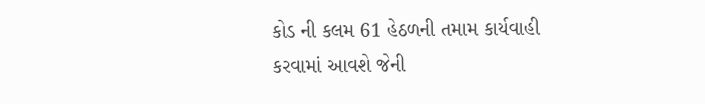કોડ ની કલમ 61 હેઠળની તમામ કાર્યવાહી કરવામાં આવશે જેની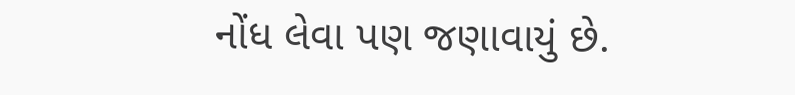નોંધ લેવા પણ જણાવાયું છે.